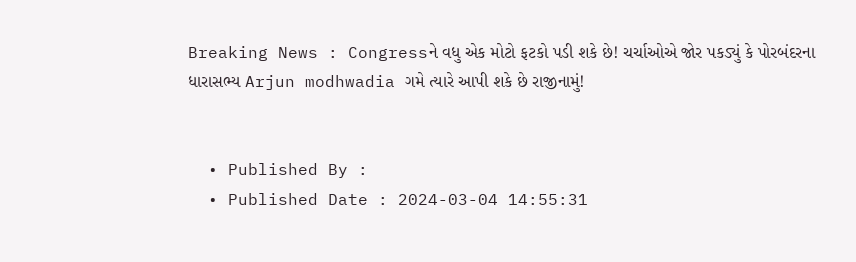Breaking News : Congressને વધુ એક મોટો ફટકો પડી શકે છે! ચર્ચાઓએ જોર પકડ્યું કે પોરબંદરના ધારાસભ્ય Arjun modhwadia ગમે ત્યારે આપી શકે છે રાજીનામું!


  • Published By :
  • Published Date : 2024-03-04 14:55:31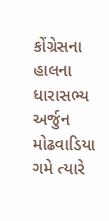કોંગ્રેસના હાલના ધારાસભ્ય અર્જુન મોઢવાડિયા ગમે ત્યારે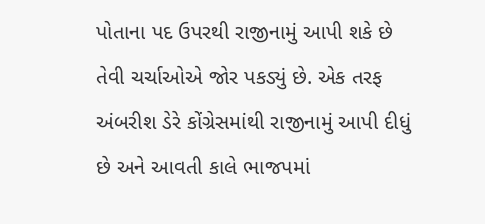પોતાના પદ ઉપરથી રાજીનામું આપી શકે છે તેવી ચર્ચાઓએ જોર પકડ્યું છે. એક તરફ અંબરીશ ડેરે કોંગ્રેસમાંથી રાજીનામું આપી દીધું છે અને આવતી કાલે ભાજપમાં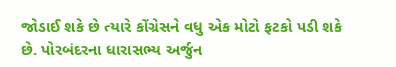જોડાઈ શકે છે ત્યારે કોંગ્રેસને વધુ એક મોટો ફટકો પડી શકે છે. પોરબંદરના ધારાસભ્ય અર્જુન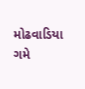મોઢવાડિયા ગમે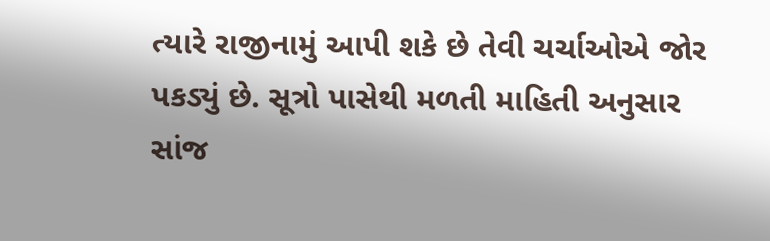ત્યારે રાજીનામું આપી શકે છે તેવી ચર્ચાઓએ જોર પકડ્યું છે. સૂત્રો પાસેથી મળતી માહિતી અનુસાર સાંજ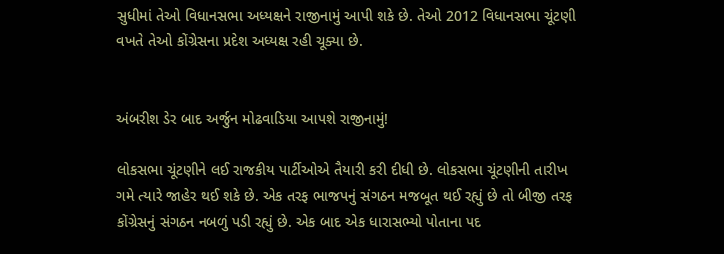સુધીમાં તેઓ વિધાનસભા અધ્યક્ષને રાજીનામું આપી શકે છે. તેઓ 2012 વિધાનસભા ચૂંટણી વખતે તેઓ કોંગ્રેસના પ્રદેશ અધ્યક્ષ રહી ચૂક્યા છે.


અંબરીશ ડેર બાદ અર્જુન મોઢવાડિયા આપશે રાજીનામું!

લોકસભા ચૂંટણીને લઈ રાજકીય પાર્ટીઓએ તૈયારી કરી દીધી છે. લોકસભા ચૂંટણીની તારીખ ગમે ત્યારે જાહેર થઈ શકે છે. એક તરફ ભાજપનું સંગઠન મજબૂત થઈ રહ્યું છે તો બીજી તરફ કોંગ્રેસનું સંગઠન નબળું પડી રહ્યું છે. એક બાદ એક ધારાસભ્યો પોતાના પદ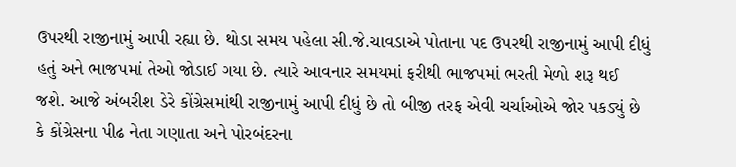ઉપરથી રાજીનામું આપી રહ્યા છે. થોડા સમય પહેલા સી.જે.ચાવડાએ પોતાના પદ ઉપરથી રાજીનામું આપી દીધું હતું અને ભાજપમાં તેઓ જોડાઈ ગયા છે. ત્યારે આવનાર સમયમાં ફરીથી ભાજપમાં ભરતી મેળો શરૂ થઈ જશે. આજે અંબરીશ ડેરે કોંગ્રેસમાંથી રાજીનામું આપી દીધું છે તો બીજી તરફ એવી ચર્ચાઓએ જોર પકડ્યું છે કે કોંગ્રેસના પીઢ નેતા ગણાતા અને પોરબંદરના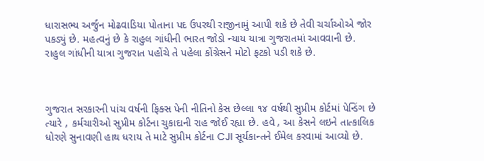ધારાસભ્ય અર્જુન મોઢવાડિયા પોતાના પદ ઉપરથી રાજીનામું આપી શકે છે તેવી ચર્ચાઓએ જોર પકડ્યું છે. મહત્વનું છે કે રાહુલ ગાંધીની ભારત જોડો ન્યાય યાત્રા ગુજરાતમાં આવવાની છે. રાહુલ ગાંધીની યાત્રા ગુજરાત પહોંચે તે પહેલા કોંગ્રેસને મોટો ફટકો પડી શકે છે.



ગુજરાત સરકારની પાંચ વર્ષની ફિક્સ પેની નીતિનો કેસ છેલ્લા ૧૪ વર્ષથી સુપ્રીમ કોર્ટમાં પેન્ડિંગ છે ત્યારે , કર્મચારીઓ સુપ્રીમ કોર્ટના ચુકાદાની રાહ જોઈ રહ્યા છે. હવે , આ કેસને લઇને તાત્કાલિક ધોરણે સુનાવણી હાથ ધરાય તે માટે સુપ્રીમ કોર્ટના CJI સૂર્યકાન્તને ઈમેલ કરવામાં આવ્યો છે.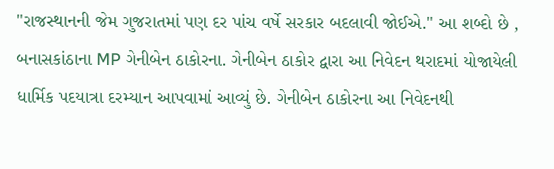"રાજસ્થાનની જેમ ગુજરાતમાં પણ દર પાંચ વર્ષે સરકાર બદલાવી જોઈએ." આ શબ્દો છે , બનાસકાંઠાના MP ગેનીબેન ઠાકોરના. ગેનીબેન ઠાકોર દ્વારા આ નિવેદન થરાદમાં યોજાયેલી ધાર્મિક પદયાત્રા દરમ્યાન આપવામાં આવ્યું છે. ગેનીબેન ઠાકોરના આ નિવેદનથી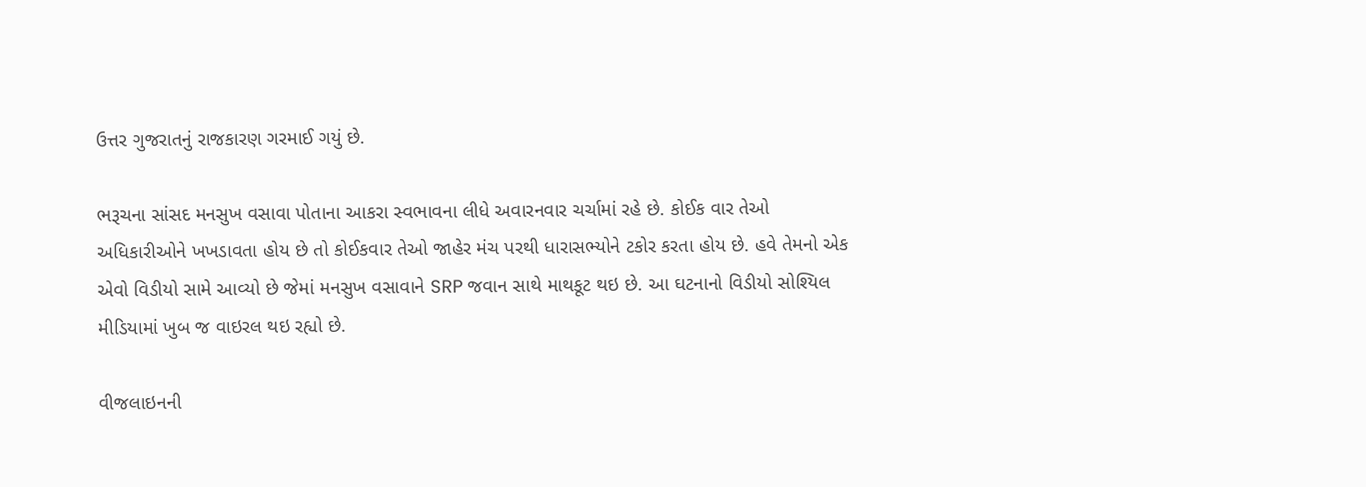ઉત્તર ગુજરાતનું રાજકારણ ગરમાઈ ગયું છે.

ભરૂચના સાંસદ મનસુખ વસાવા પોતાના આકરા સ્વભાવના લીધે અવારનવાર ચર્ચામાં રહે છે. કોઈક વાર તેઓ અધિકારીઓને ખખડાવતા હોય છે તો કોઈકવાર તેઓ જાહેર મંચ પરથી ધારાસભ્યોને ટકોર કરતા હોય છે. હવે તેમનો એક એવો વિડીયો સામે આવ્યો છે જેમાં મનસુખ વસાવાને SRP જવાન સાથે માથકૂટ થઇ છે. આ ઘટનાનો વિડીયો સોશ્યિલ મીડિયામાં ખુબ જ વાઇરલ થઇ રહ્યો છે.

વીજલાઇનની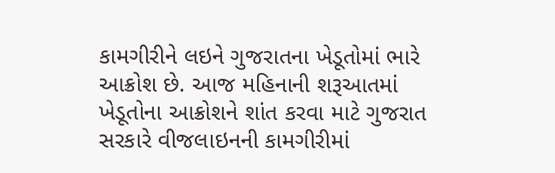કામગીરીને લઇને ગુજરાતના ખેડૂતોમાં ભારે આક્રોશ છે. આજ મહિનાની શરૂઆતમાં ખેડૂતોના આક્રોશને શાંત કરવા માટે ગુજરાત સરકારે વીજલાઇનની કામગીરીમાં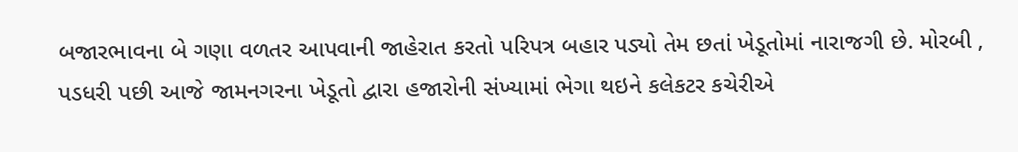બજારભાવના બે ગણા વળતર આપવાની જાહેરાત કરતો પરિપત્ર બહાર પડ્યો તેમ છતાં ખેડૂતોમાં નારાજગી છે. મોરબી , પડધરી પછી આજે જામનગરના ખેડૂતો દ્વારા હજારોની સંખ્યામાં ભેગા થઇને કલેકટર કચેરીએ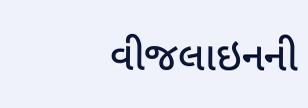વીજલાઇનની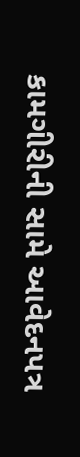કામગીરીની સામે આવેદનપત્ર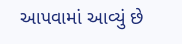આપવામાં આવ્યું છે